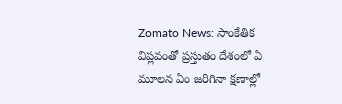Zomato News: సాంకేతిక విప్లవంతో ప్రస్తుతం దేశంలో ఏ మూలన ఏం జరిగినా క్షణాల్లో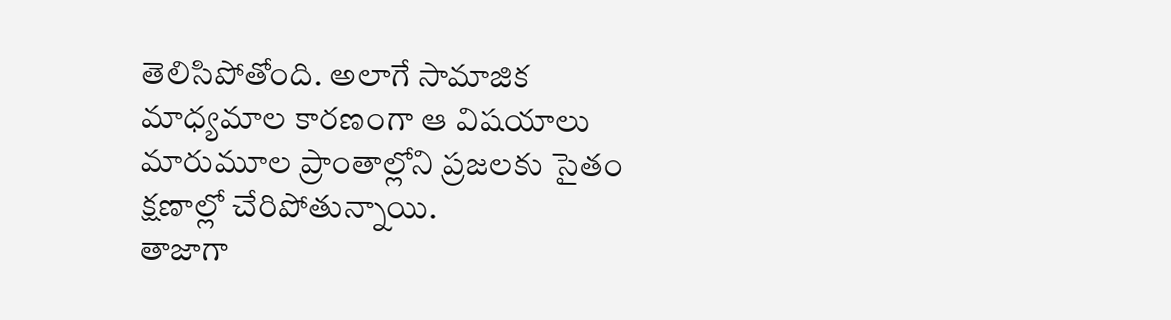తెలిసిపోతోంది. అలాగే సామాజిక మాధ్యమాల కారణంగా ఆ విషయాలు మారుమూల ప్రాంతాల్లోని ప్రజలకు సైతం క్షణాల్లో చేరిపోతున్నాయి.
తాజాగా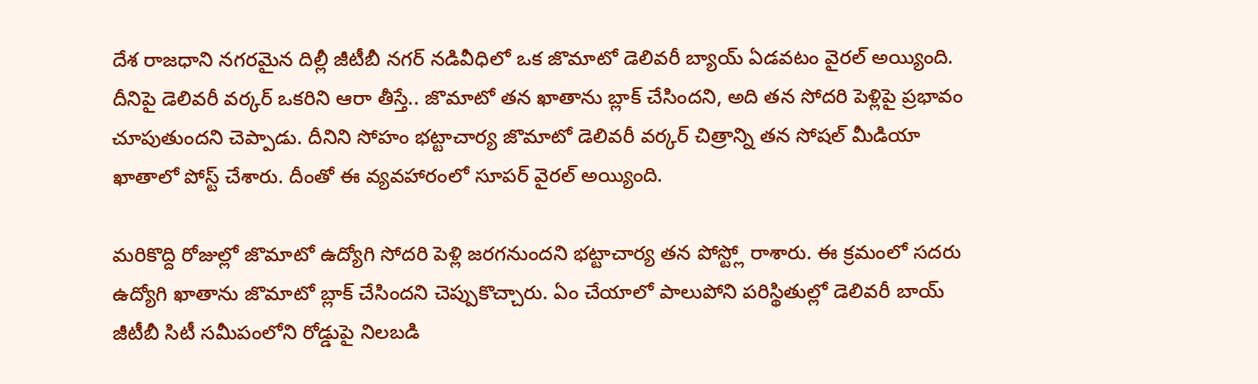దేశ రాజధాని నగరమైన దిల్లీ జీటీబీ నగర్ నడివీధిలో ఒక జొమాటో డెలివరీ బ్యాయ్ ఏడవటం వైరల్ అయ్యింది. దీనిపై డెలివరీ వర్కర్ ఒకరిని ఆరా తీస్తే.. జొమాటో తన ఖాతాను బ్లాక్ చేసిందని, అది తన సోదరి పెళ్లిపై ప్రభావం చూపుతుందని చెప్పాడు. దీనిని సోహం భట్టాచార్య జొమాటో డెలివరీ వర్కర్ చిత్రాన్ని తన సోషల్ మీడియా ఖాతాలో పోస్ట్ చేశారు. దీంతో ఈ వ్యవహారంలో సూపర్ వైరల్ అయ్యింది.

మరికొద్ది రోజుల్లో జొమాటో ఉద్యోగి సోదరి పెళ్లి జరగనుందని భట్టాచార్య తన పోస్ట్లో రాశారు. ఈ క్రమంలో సదరు ఉద్యోగి ఖాతాను జొమాటో బ్లాక్ చేసిందని చెప్పుకొచ్చారు. ఏం చేయాలో పాలుపోని పరిస్థితుల్లో డెలివరీ బాయ్ జీటీబీ సిటీ సమీపంలోని రోడ్డుపై నిలబడి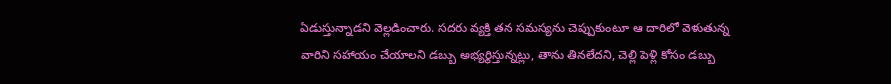ఏడుస్తున్నాడని వెల్లడించారు. సదరు వ్యక్తి తన సమస్యను చెప్పుకుంటూ ఆ దారిలో వెళుతున్న వారిని సహాయం చేయాలని డబ్బు అభ్యర్థిస్తున్నట్లు, తాను తినలేదని, చెల్లి పెళ్లి కోసం డబ్బు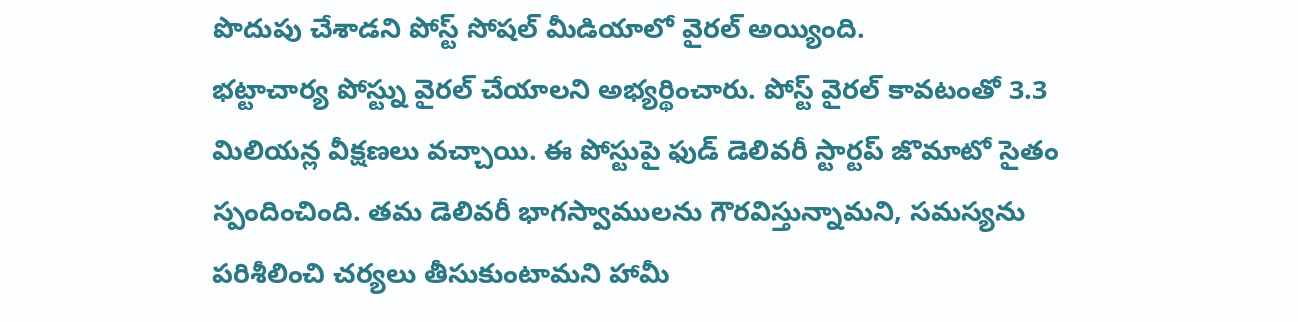పొదుపు చేశాడని పోస్ట్ సోషల్ మీడియాలో వైరల్ అయ్యింది.
భట్టాచార్య పోస్ట్ను వైరల్ చేయాలని అభ్యర్థించారు. పోస్ట్ వైరల్ కావటంతో 3.3 మిలియన్ల వీక్షణలు వచ్చాయి. ఈ పోస్టుపై ఫుడ్ డెలివరీ స్టార్టప్ జొమాటో సైతం స్పందించింది. తమ డెలివరీ భాగస్వాములను గౌరవిస్తున్నామని, సమస్యను పరిశీలించి చర్యలు తీసుకుంటామని హామీ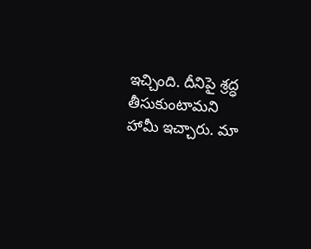ఇచ్చింది. దీనిపై శ్రద్ధ తీసుకుంటామని హామీ ఇచ్చారు. మా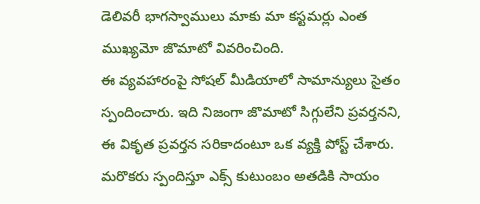డెలివరీ భాగస్వాములు మాకు మా కస్టమర్లు ఎంత ముఖ్యమో జొమాటో వివరించింది.
ఈ వ్యవహారంపై సోషల్ మీడియాలో సామాన్యులు సైతం స్పందించారు. ఇది నిజంగా జొమాటో సిగ్గులేని ప్రవర్తనని, ఈ వికృత ప్రవర్తన సరికాదంటూ ఒక వ్యక్తి పోస్ట్ చేశారు. మరొకరు స్పందిస్తూ ఎక్స్ కుటుంబం అతడికి సాయం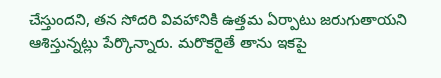చేస్తుందని, తన సోదరి వివహానికి ఉత్తమ ఏర్పాటు జరుగుతాయని ఆశిస్తున్నట్లు పేర్కొన్నారు. మరొకరైతే తాను ఇకపై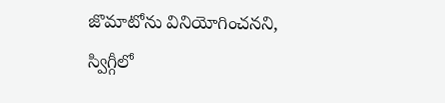జొమాటోను వినియోగించనని, స్విగ్గీలో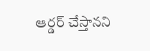ఆర్డర్ చేస్తానని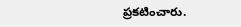ప్రకటించారు.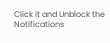Click it and Unblock the Notifications